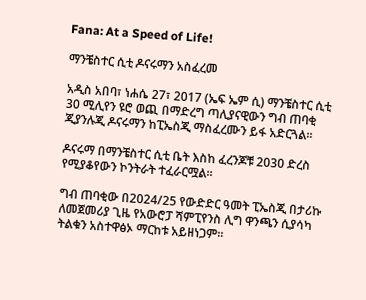Fana: At a Speed of Life!

ማንቼስተር ሲቲ ዶናሩማን አስፈረመ

አዲስ አበባ፣ ነሐሴ 27፣ 2017 (ኤፍ ኤም ሲ) ማንቼስተር ሲቲ 30 ሚሊየን ዩሮ ወጪ በማድረግ ጣሊያናዊውን ግብ ጠባቂ ጂያንሉጂ ዶናሩማን ከፒኤስጂ ማስፈረሙን ይፋ አድርጓል፡፡

ዶናሩማ በማንቼስተር ሲቲ ቤት እስከ ፈረንጆቹ 2030 ድረስ የሚያቆየውን ኮንትራት ተፈራርሟል፡፡

ግብ ጠባቂው በ2024/25 የውድድር ዓመት ፒኤስጂ በታሪኩ ለመጀመሪያ ጊዜ የአውሮፓ ሻምፒየንስ ሊግ ዋንጫን ሲያሳካ ትልቁን አስተዋፅኦ ማርከቱ አይዘነጋም፡፡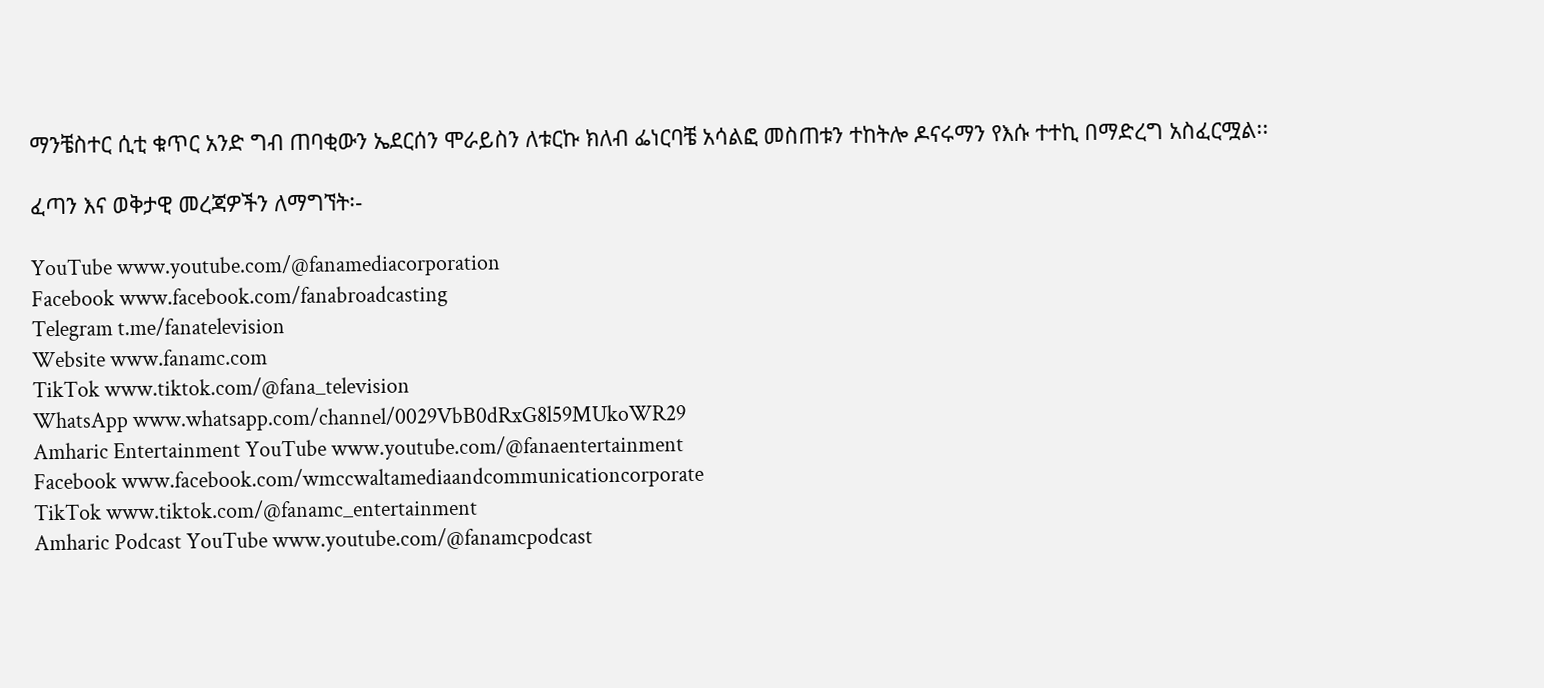ማንቼስተር ሲቲ ቁጥር አንድ ግብ ጠባቂውን ኤደርሰን ሞራይስን ለቱርኩ ክለብ ፌነርባቼ አሳልፎ መስጠቱን ተከትሎ ዶናሩማን የእሱ ተተኪ በማድረግ አስፈርሟል፡፡

ፈጣን እና ወቅታዊ መረጃዎችን ለማግኘት፡-

YouTube www.youtube.com/@fanamediacorporation
Facebook www.facebook.com/fanabroadcasting
Telegram t.me/fanatelevision
Website www.fanamc.com
TikTok www.tiktok.com/@fana_television
WhatsApp www.whatsapp.com/channel/0029VbB0dRxG8l59MUkoWR29
Amharic Entertainment YouTube www.youtube.com/@fanaentertainment
Facebook www.facebook.com/wmccwaltamediaandcommunicationcorporate
TikTok www.tiktok.com/@fanamc_entertainment
Amharic Podcast YouTube www.youtube.com/@fanamcpodcast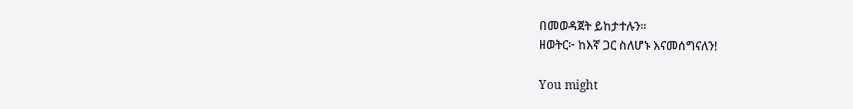በመወዳጀት ይከታተሉን፡፡
ዘወትር፦ ከእኛ ጋር ስለሆኑ እናመሰግናለን!

You might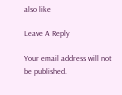also like

Leave A Reply

Your email address will not be published.